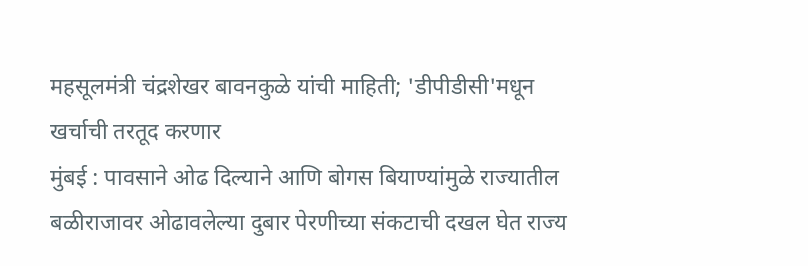महसूलमंत्री चंद्रशेखर बावनकुळे यांची माहिती; 'डीपीडीसी'मधून खर्चाची तरतूद करणार
मुंबई : पावसाने ओढ दिल्याने आणि बोगस बियाण्यांमुळे राज्यातील बळीराजावर ओढावलेल्या दुबार पेरणीच्या संकटाची दखल घेत राज्य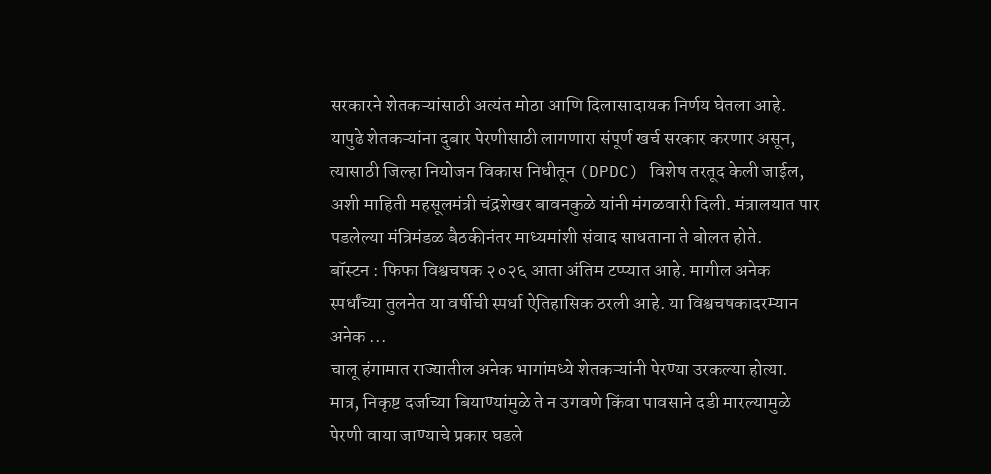सरकारने शेतकऱ्यांसाठी अत्यंत मोठा आणि दिलासादायक निर्णय घेतला आहे. यापुढे शेतकऱ्यांना दुबार पेरणीसाठी लागणारा संपूर्ण खर्च सरकार करणार असून, त्यासाठी जिल्हा नियोजन विकास निधीतून (DPDC) विशेष तरतूद केली जाईल, अशी माहिती महसूलमंत्री चंद्रशेखर बावनकुळे यांनी मंगळवारी दिली. मंत्रालयात पार पडलेल्या मंत्रिमंडळ बैठकीनंतर माध्यमांशी संवाद साधताना ते बोलत होते.
बॉस्टन : फिफा विश्वचषक २०२६ आता अंतिम टप्प्यात आहे. मागील अनेक स्पर्धांच्या तुलनेत या वर्षीची स्पर्धा ऐतिहासिक ठरली आहे. या विश्वचषकादरम्यान अनेक ...
चालू हंगामात राज्यातील अनेक भागांमध्ये शेतकऱ्यांनी पेरण्या उरकल्या होत्या. मात्र, निकृष्ट दर्जाच्या बियाण्यांमुळे ते न उगवणे किंवा पावसाने दडी मारल्यामुळे पेरणी वाया जाण्याचे प्रकार घडले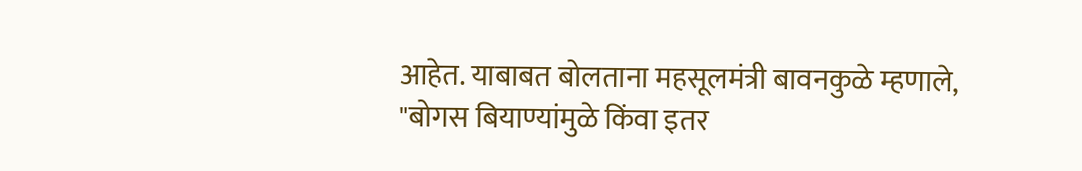आहेत. याबाबत बोलताना महसूलमंत्री बावनकुळे म्हणाले, "बोगस बियाण्यांमुळे किंवा इतर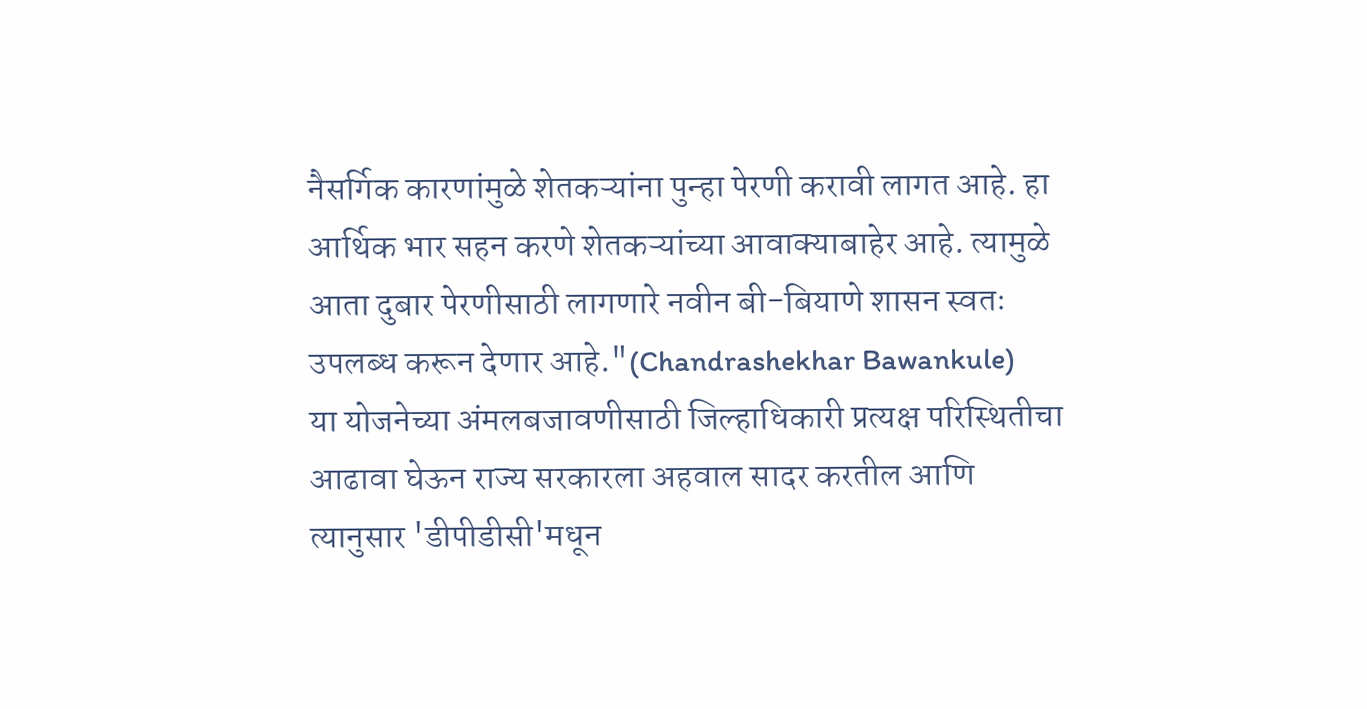नैसर्गिक कारणांमुळे शेतकऱ्यांना पुन्हा पेरणी करावी लागत आहे. हा आर्थिक भार सहन करणे शेतकऱ्यांच्या आवाक्याबाहेर आहे. त्यामुळे आता दुबार पेरणीसाठी लागणारे नवीन बी-बियाणे शासन स्वतः उपलब्ध करून देणार आहे."(Chandrashekhar Bawankule)
या योजनेच्या अंमलबजावणीसाठी जिल्हाधिकारी प्रत्यक्ष परिस्थितीचा आढावा घेऊन राज्य सरकारला अहवाल सादर करतील आणि त्यानुसार 'डीपीडीसी'मधून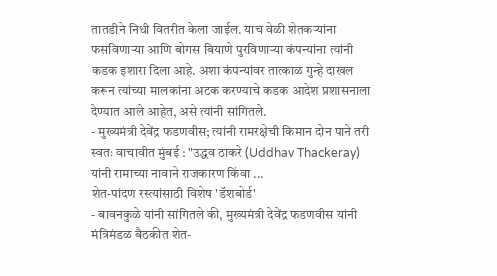तातडीने निधी वितरीत केला जाईल. याच वेळी शेतकऱ्यांना फसविणाऱ्या आणि बोगस बियाणे पुरविणाऱ्या कंपन्यांना त्यांनी कडक इशारा दिला आहे. अशा कंपन्यांवर तात्काळ गुन्हे दाखल करून त्यांच्या मालकांना अटक करण्याचे कडक आदेश प्रशासनाला देण्यात आले आहेत, असे त्यांनी सांगितले.
- मुख्यमंत्री देवेंद्र फडणवीस; त्यांनी रामरक्षेची किमान दोन पाने तरी स्वतः वाचावीत मुंबई : "उद्धव ठाकरे (Uddhav Thackeray) यांनी रामाच्या नावाने राजकारण किंवा ...
शेत-पांदण रस्त्यांसाठी विशेष 'डॅशबोर्ड'
- बावनकुळे यांनी सांगितले की, मुख्यमंत्री देवेंद्र फडणवीस यांनी मंत्रिमंडळ बैठकीत शेत-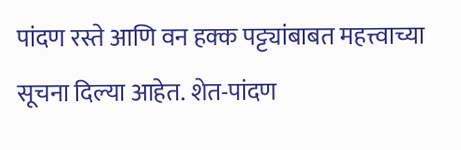पांदण रस्ते आणि वन हक्क पट्ट्यांबाबत महत्त्वाच्या सूचना दिल्या आहेत. शेत-पांदण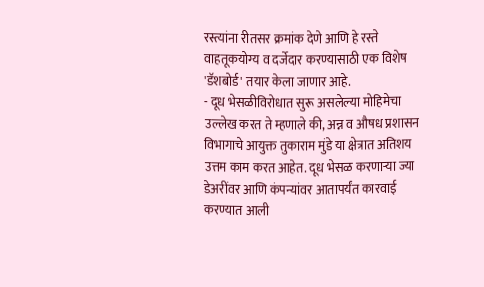रस्त्यांना रीतसर क्रमांक देणे आणि हे रस्ते वाहतूकयोग्य व दर्जेदार करण्यासाठी एक विशेष 'डॅशबोर्ड' तयार केला जाणार आहे.
- दूध भेसळीविरोधात सुरू असलेल्या मोहिमेचा उल्लेख करत ते म्हणाले की, अन्न व औषध प्रशासन विभागाचे आयुक्त तुकाराम मुंडे या क्षेत्रात अतिशय उत्तम काम करत आहेत. दूध भेसळ करणाऱ्या ज्या डेअरींवर आणि कंपन्यांवर आतापर्यंत कारवाई करण्यात आली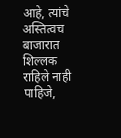आहे, त्यांचे अस्तित्वच बाजारात शिल्लक राहिले नाही पाहिजे,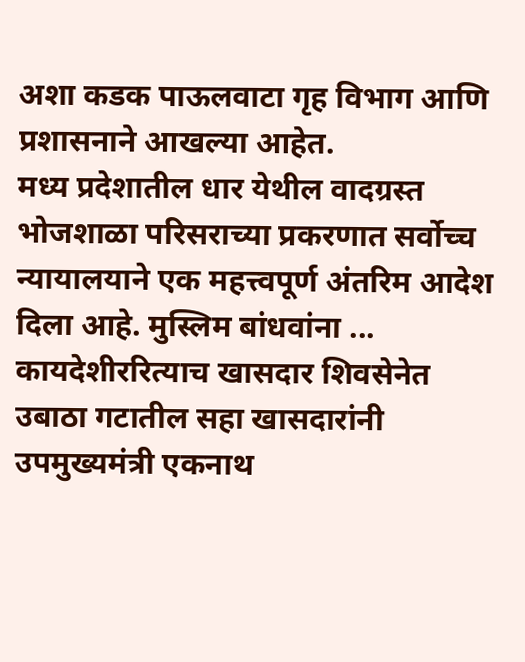अशा कडक पाऊलवाटा गृह विभाग आणि प्रशासनाने आखल्या आहेत.
मध्य प्रदेशातील धार येथील वादग्रस्त भोजशाळा परिसराच्या प्रकरणात सर्वोच्च न्यायालयाने एक महत्त्वपूर्ण अंतरिम आदेश दिला आहे. मुस्लिम बांधवांना ...
कायदेशीररित्याच खासदार शिवसेनेत
उबाठा गटातील सहा खासदारांनी उपमुख्यमंत्री एकनाथ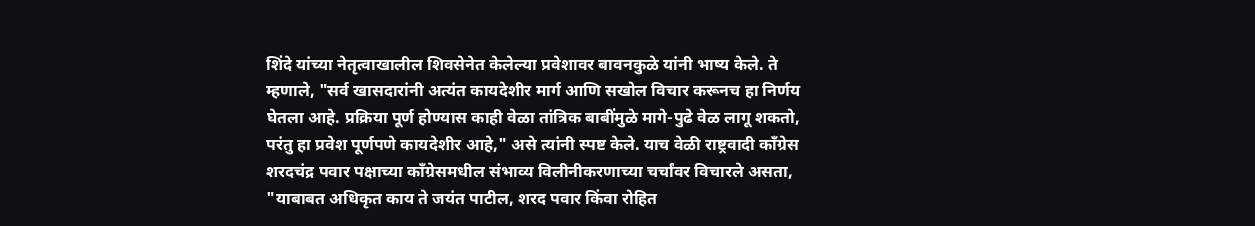शिंदे यांच्या नेतृत्वाखालील शिवसेनेत केलेल्या प्रवेशावर बावनकुळे यांनी भाष्य केले. ते म्हणाले, "सर्व खासदारांनी अत्यंत कायदेशीर मार्ग आणि सखोल विचार करूनच हा निर्णय घेतला आहे. प्रक्रिया पूर्ण होण्यास काही वेळा तांत्रिक बाबींमुळे मागे-पुढे वेळ लागू शकतो, परंतु हा प्रवेश पूर्णपणे कायदेशीर आहे," असे त्यांनी स्पष्ट केले. याच वेळी राष्ट्रवादी काँग्रेस शरदचंद्र पवार पक्षाच्या काँग्रेसमधील संभाव्य विलीनीकरणाच्या चर्चांवर विचारले असता, "याबाबत अधिकृत काय ते जयंत पाटील, शरद पवार किंवा रोहित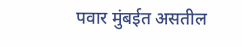पवार मुंबईत असतील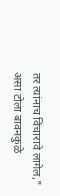तर त्यांनाच विचारावे लागेल," असा टोला बावनकुळे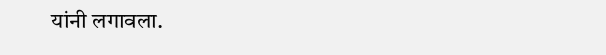यांनी लगावला.